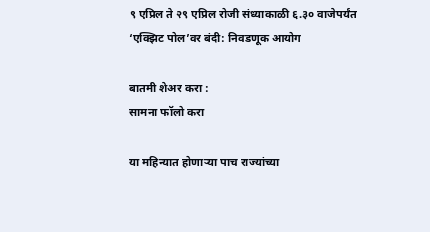९ एप्रिल ते २९ एप्रिल रोजी संध्याकाळी ६.३० वाजेपर्यंत ‘एक्झिट पोल’वर बंदी: निवडणूक आयोग

बातमी शेअर करा :
सामना फॉलो करा

या महिन्यात होणाऱ्या पाच राज्यांच्या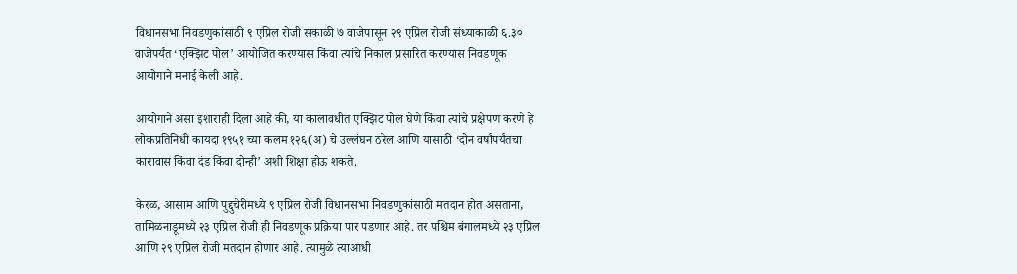विधानसभा निवडणुकांसाठी ९ एप्रिल रोजी सकाळी ७ वाजेपासून २९ एप्रिल रोजी संध्याकाळी ६.३० वाजेपर्यंत ‘एक्झिट पोल’ आयोजित करण्यास किंवा त्यांचे निकाल प्रसारित करण्यास निवडणूक आयोगाने मनाई केली आहे.

आयोगाने असा इशाराही दिला आहे की, या कालावधीत एक्झिट पोल घेणे किंवा त्यांचे प्रक्षेपण करणे हे लोकप्रतिनिधी कायदा १९५१ च्या कलम १२६(अ) चे उल्लंघन ठरेल आणि यासाठी ‘दोन वर्षांपर्यंतचा कारावास किंवा दंड किंवा दोन्ही’ अशी शिक्षा होऊ शकते.

केरळ, आसाम आणि पुद्दुचेरीमध्ये ९ एप्रिल रोजी विधानसभा निवडणुकांसाठी मतदान होत असताना, तामिळनाडूमध्ये २३ एप्रिल रोजी ही निवडणूक प्रक्रिया पार पडणार आहे. तर पश्चिम बंगालमध्ये २३ एप्रिल आणि २९ एप्रिल रोजी मतदान होणार आहे. त्यामुळे त्याआधी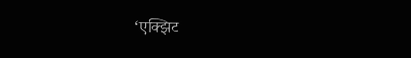‘एक्झिट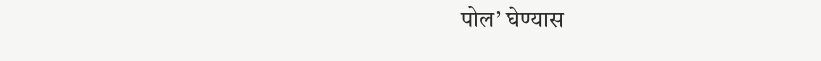पोल’ घेण्यास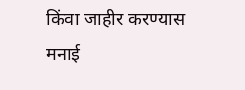किंवा जाहीर करण्यास मनाई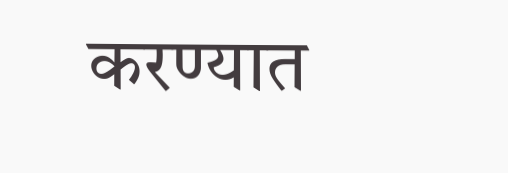करण्यात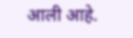आली आहे.